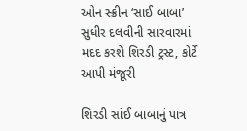ઓન સ્ક્રીન ‘સાઈ બાબા’ સુધીર દલવીની સારવારમાં મદદ કરશે શિરડી ટ્રસ્ટ, કોર્ટે આપી મંજૂરી

શિરડી સાંઈ બાબાનું પાત્ર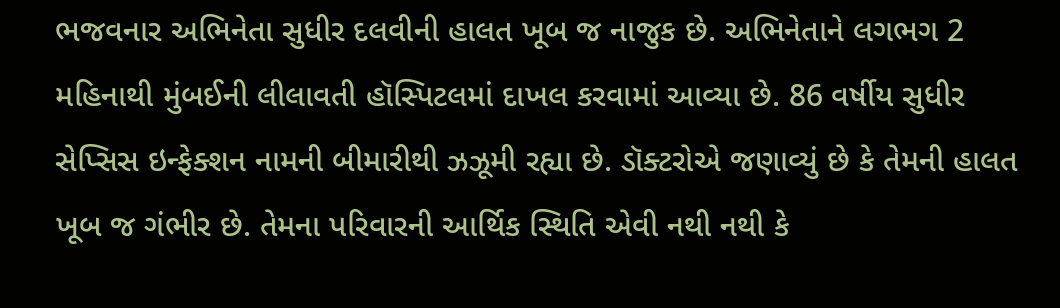ભજવનાર અભિનેતા સુધીર દલવીની હાલત ખૂબ જ નાજુક છે. અભિનેતાને લગભગ 2 મહિનાથી મુંબઈની લીલાવતી હૉસ્પિટલમાં દાખલ કરવામાં આવ્યા છે. 86 વર્ષીય સુધીર સેપ્સિસ ઇન્ફેક્શન નામની બીમારીથી ઝઝૂમી રહ્યા છે. ડૉક્ટરોએ જણાવ્યું છે કે તેમની હાલત ખૂબ જ ગંભીર છે. તેમના પરિવારની આર્થિક સ્થિતિ એવી નથી નથી કે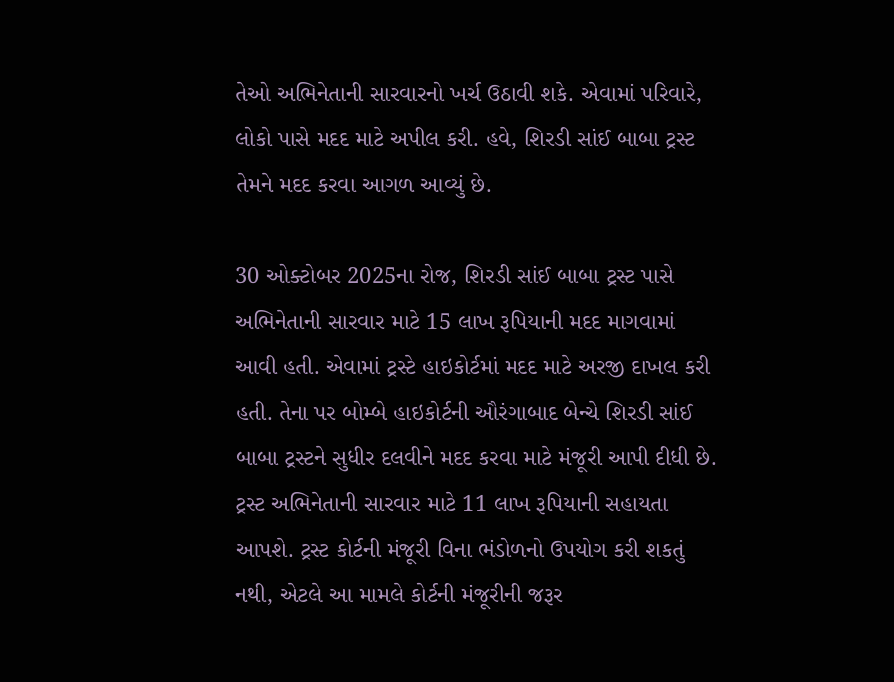તેઓ અભિનેતાની સારવારનો ખર્ચ ઉઠાવી શકે. એવામાં પરિવારે, લોકો પાસે મદદ માટે અપીલ કરી. હવે, શિરડી સાંઈ બાબા ટ્રસ્ટ તેમને મદદ કરવા આગળ આવ્યું છે.

30 ઓક્ટોબર 2025ના રોજ, શિરડી સાંઈ બાબા ટ્રસ્ટ પાસે અભિનેતાની સારવાર માટે 15 લાખ રૂપિયાની મદદ માગવામાં આવી હતી. એવામાં ટ્રસ્ટે હાઇકોર્ટમાં મદદ માટે અરજી દાખલ કરી હતી. તેના પર બોમ્બે હાઇકોર્ટની ઔરંગાબાદ બેન્ચે શિરડી સાંઈ બાબા ટ્રસ્ટને સુધીર દલવીને મદદ કરવા માટે મંજૂરી આપી દીધી છે. ટ્રસ્ટ અભિનેતાની સારવાર માટે 11 લાખ રૂપિયાની સહાયતા આપશે. ટ્રસ્ટ કોર્ટની મંજૂરી વિના ભંડોળનો ઉપયોગ કરી શકતું નથી, એટલે આ મામલે કોર્ટની મંજૂરીની જરૂર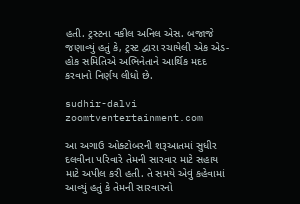હતી. ટ્રસ્ટના વકીલ અનિલ એસ. બજાજે જણાવ્યું હતું કે, ટ્રસ્ટ દ્વારા રચાયેલી એક એડ-હોક સમિતિએ અભિનેતાને આર્થિક મદદ કરવાનો નિર્ણય લીધો છે.

sudhir-dalvi
zoomtventertainment.com

આ અગાઉ ઓક્ટોબરની શરૂઆતમાં સુધીર દલવીના પરિવારે તેમની સારવાર માટે સહાય માટે અપીલ કરી હતી. તે સમયે એવું કહેવામાં આવ્યું હતું કે તેમની સારવારનો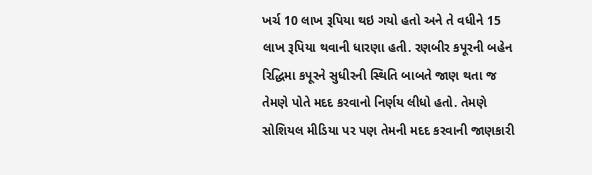ખર્ચ 10 લાખ રૂપિયા થઇ ગયો હતો અને તે વધીને 15 લાખ રૂપિયા થવાની ધારણા હતી. રણબીર કપૂરની બહેન રિદ્ધિમા કપૂરને સુધીરની સ્થિતિ બાબતે જાણ થતા જ તેમણે પોતે મદદ કરવાનો નિર્ણય લીધો હતો. તેમણે સોશિયલ મીડિયા પર પણ તેમની મદદ કરવાની જાણકારી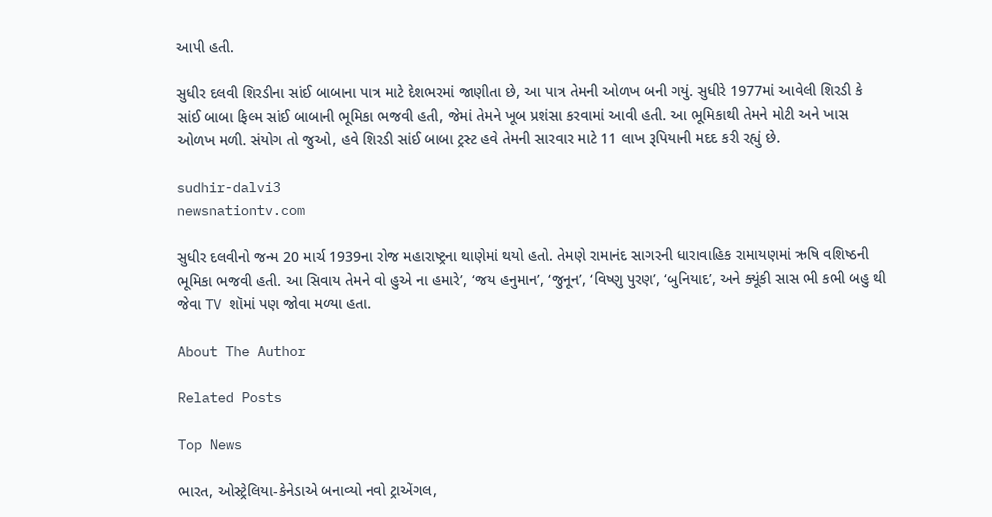આપી હતી.

સુધીર દલવી શિરડીના સાંઈ બાબાના પાત્ર માટે દેશભરમાં જાણીતા છે, આ પાત્ર તેમની ઓળખ બની ગયું. સુધીરે 1977માં આવેલી શિરડી કે સાંઈ બાબા ફિલ્મ સાંઈ બાબાની ભૂમિકા ભજવી હતી, જેમાં તેમને ખૂબ પ્રશંસા કરવામાં આવી હતી. આ ભૂમિકાથી તેમને મોટી અને ખાસ ઓળખ મળી. સંયોગ તો જુઓ, હવે શિરડી સાંઈ બાબા ટ્રસ્ટ હવે તેમની સારવાર માટે 11 લાખ રૂપિયાની મદદ કરી રહ્યું છે.

sudhir-dalvi3
newsnationtv.com

સુધીર દલવીનો જન્મ 20 માર્ચ 1939ના રોજ મહારાષ્ટ્રના થાણેમાં થયો હતો. તેમણે રામાનંદ સાગરની ધારાવાહિક રામાયણમાં ઋષિ વશિષ્ઠની ભૂમિકા ભજવી હતી. આ સિવાય તેમને વો હુએ ના હમારે’, ‘જય હનુમાન’, ‘જુનૂન’, ‘વિષ્ણુ પુરણ’, ‘બુનિયાદ’, અને ક્યૂંકી સાસ ભી કભી બહુ થી જેવા TV શૉમાં પણ જોવા મળ્યા હતા.

About The Author

Related Posts

Top News

ભારત, ઓસ્ટ્રેલિયા-કેનેડાએ બનાવ્યો નવો ટ્રાએંગલ,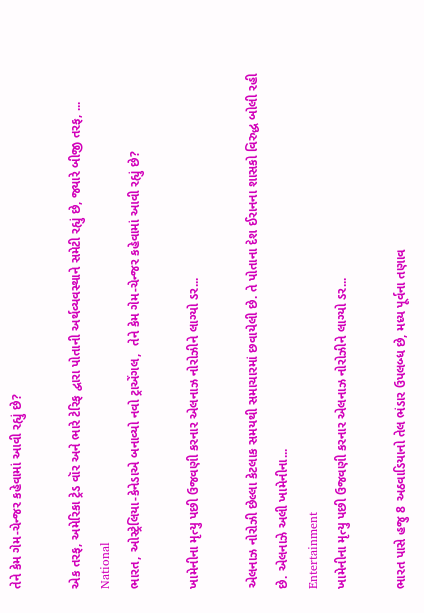તેને કેમ ગેમ-ચેન્જર કહેવામાં આવી રહ્યું છે?

એક તરફ, અમેરિકા ટ્રેડ વૉર અને ભારે ટેરિફ દ્વારા પોતાની અર્થવ્યવસ્થાને સમેટી રહ્યું છે, જ્યારે બીજી તરફ, ...
National
ભારત, ઓસ્ટ્રેલિયા-કેનેડાએ બનાવ્યો નવો ટ્રાએંગલ,  તેને કેમ ગેમ-ચેન્જર કહેવામાં આવી રહ્યું છે?

ખામેનીના મૃત્યુ પછી ઉજવણી કરનાર એલનાઝ નોરોઝીને લાગ્યો ડર...

એલનાઝ નોરોઝી છેલ્લા કેટલાક સમયથી સમાચારમાં છવાયેલી છે. તે પોતાના દેશ ઈરાનના શાસકો વિરુદ્ધ બોલી રહી છે. એલનાઝે અલી ખામેનીના...
Entertainment
ખામેનીના મૃત્યુ પછી ઉજવણી કરનાર એલનાઝ નોરોઝીને લાગ્યો ડર...

ભારત પાસે હજુ 8 અઠવાડિયાનો તેલ ભંડાર ઉપલબ્ધ છે, મધ્ય પૂર્વના તણાવ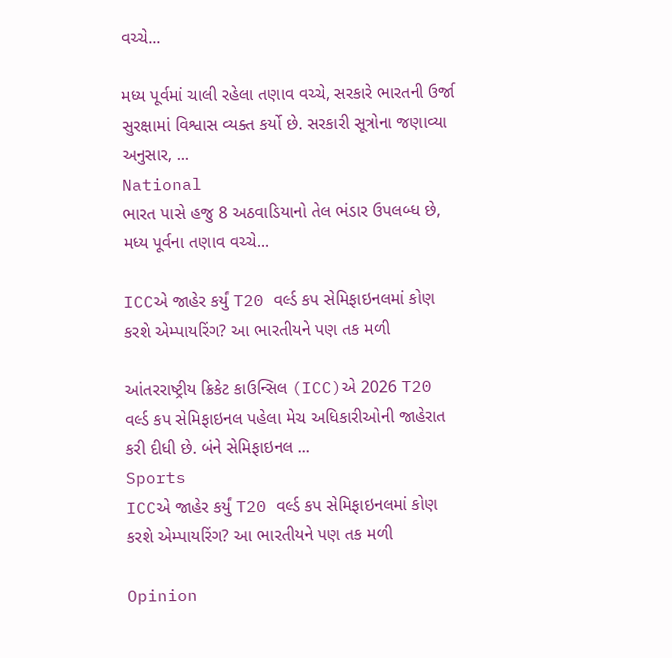વચ્ચે...

મધ્ય પૂર્વમાં ચાલી રહેલા તણાવ વચ્ચે, સરકારે ભારતની ઉર્જા સુરક્ષામાં વિશ્વાસ વ્યક્ત કર્યો છે. સરકારી સૂત્રોના જણાવ્યા અનુસાર, ...
National
ભારત પાસે હજુ 8 અઠવાડિયાનો તેલ ભંડાર ઉપલબ્ધ છે, મધ્ય પૂર્વના તણાવ વચ્ચે...

ICCએ જાહેર કર્યું T20 વર્લ્ડ કપ સેમિફાઇનલમાં કોણ કરશે એમ્પાયરિંગ? આ ભારતીયને પણ તક મળી

આંતરરાષ્ટ્રીય ક્રિકેટ કાઉન્સિલ (ICC)એ 2026 T20 વર્લ્ડ કપ સેમિફાઇનલ પહેલા મેચ અધિકારીઓની જાહેરાત કરી દીધી છે. બંને સેમિફાઇનલ ...
Sports
ICCએ જાહેર કર્યું T20 વર્લ્ડ કપ સેમિફાઇનલમાં કોણ કરશે એમ્પાયરિંગ? આ ભારતીયને પણ તક મળી

Opinion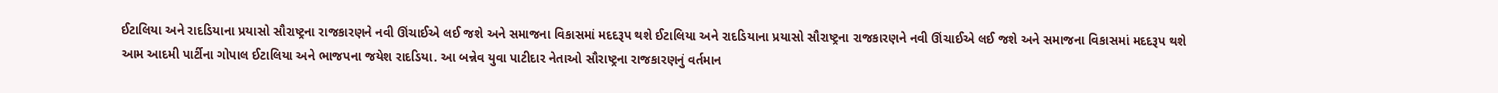ઈટાલિયા અને રાદડિયાના પ્રયાસો સૌરાષ્ટ્રના રાજકારણને નવી ઊંચાઈએ લઈ જશે અને સમાજના વિકાસમાં મદદરૂપ થશે ઈટાલિયા અને રાદડિયાના પ્રયાસો સૌરાષ્ટ્રના રાજકારણને નવી ઊંચાઈએ લઈ જશે અને સમાજના વિકાસમાં મદદરૂપ થશે
આમ આદમી પાર્ટીના ગોપાલ ઈટાલિયા અને ભાજપના જયેશ રાદડિયા. આ બન્નેવ યુવા પાટીદાર નેતાઓ સૌરાષ્ટ્રના રાજકારણનું વર્તમાન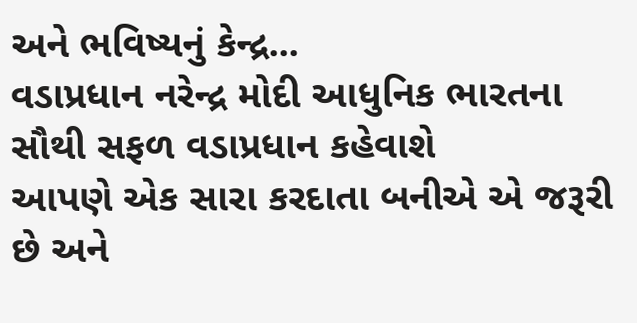અને ભવિષ્યનું કેન્દ્ર...
વડાપ્રધાન નરેન્દ્ર મોદી આધુનિક ભારતના સૌથી સફળ વડાપ્રધાન કહેવાશે
આપણે એક સારા કરદાતા બનીએ એ જરૂરી છે અને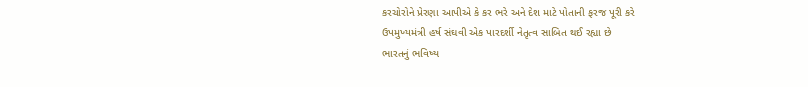કરચોરોને પ્રેરણા આપીએ કે કર ભરે અને દેશ માટે પોતાની ફરજ પૂરી કરે
ઉપમુખ્યમંત્રી હર્ષ સંઘવી એક પારદર્શી નેતૃત્વ સાબિત થઈ રહ્યા છે
ભારતનું ભવિષ્ય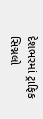દેશભરમાં ટ્રાફિક સિગ્નલો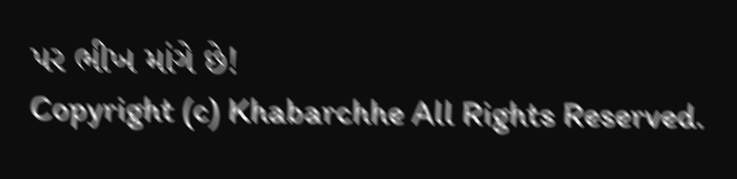પર ભીખ માંગે છે!
Copyright (c) Khabarchhe All Rights Reserved.